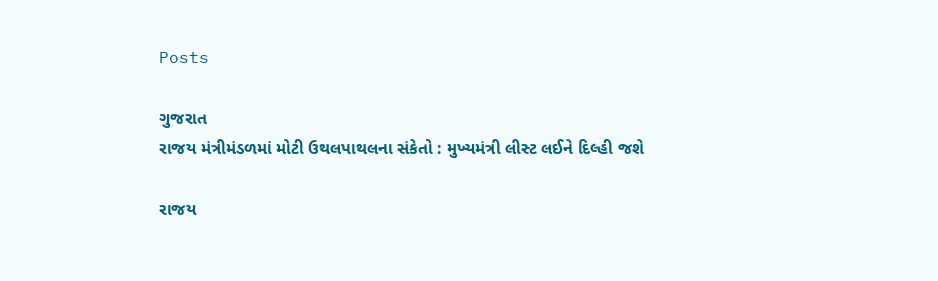Posts

ગુજરાત
રાજય મંત્રીમંડળમાં મોટી ઉથલપાથલના સંકેતો : મુખ્યમંત્રી લીસ્ટ લઈને દિલ્હી જશે

રાજય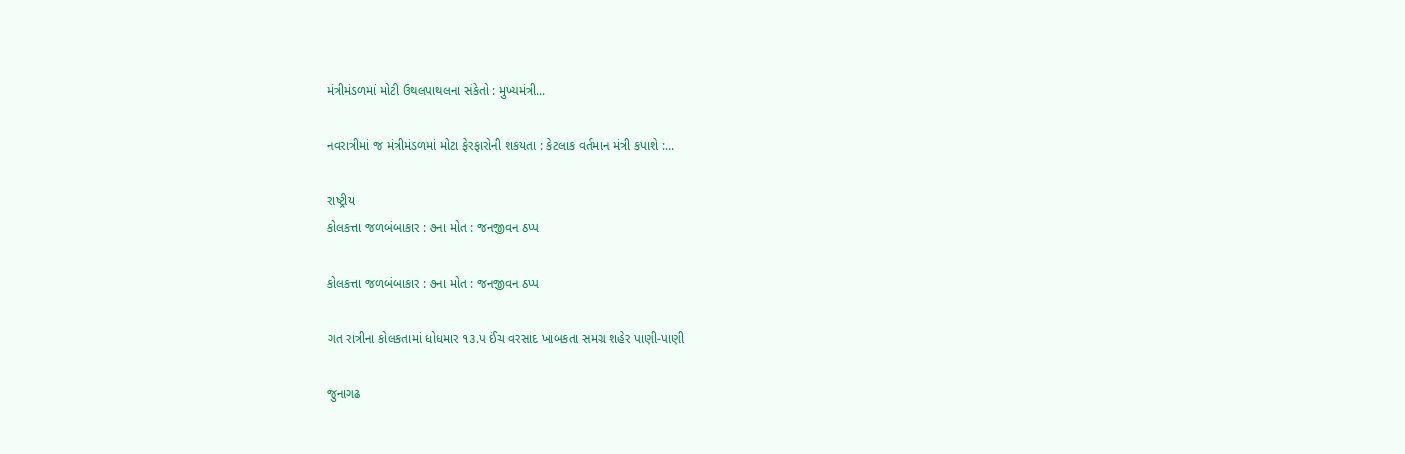મંત્રીમંડળમાં મોટી ઉથલપાથલના સંકેતો : મુખ્યમંત્રી...

નવરાત્રીમાં જ મંત્રીમંડળમાં મોટા ફેરફારોની શકયતા : કેટલાક વર્તમાન મંત્રી કપાશે :...

રાષ્ટ્રીય
કોલકત્તા જળબંબાકાર : ૭ના મોત : જનજીવન ઠપ્પ

કોલકત્તા જળબંબાકાર : ૭ના મોત : જનજીવન ઠપ્પ

ગત રાત્રીના કોલકતામાં ધોધમાર ૧૩.પ ઈંચ વરસાદ ખાબકતા સમગ્ર શહેર પાણી-પાણી

જુનાગઢ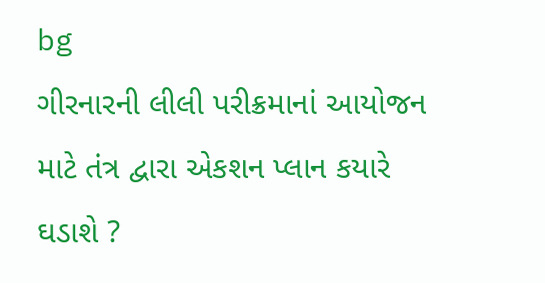bg
ગીરનારની લીલી પરીક્રમાનાં આયોજન માટે તંત્ર દ્વારા એકશન પ્લાન કયારે ઘડાશે ?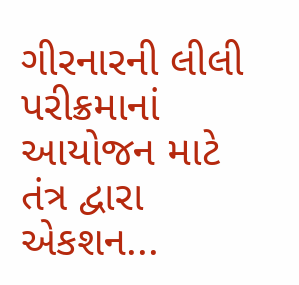ગીરનારની લીલી પરીક્રમાનાં આયોજન માટે તંત્ર દ્વારા એકશન...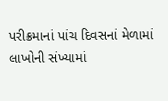પરીક્રમાનાં પાંચ દિવસનાં મેળામાં લાખોની સંખ્યામાં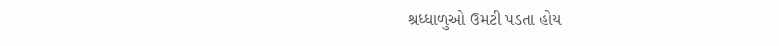શ્રધ્ધાળુઓ ઉમટી પડતા હોય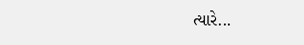ત્યારે...